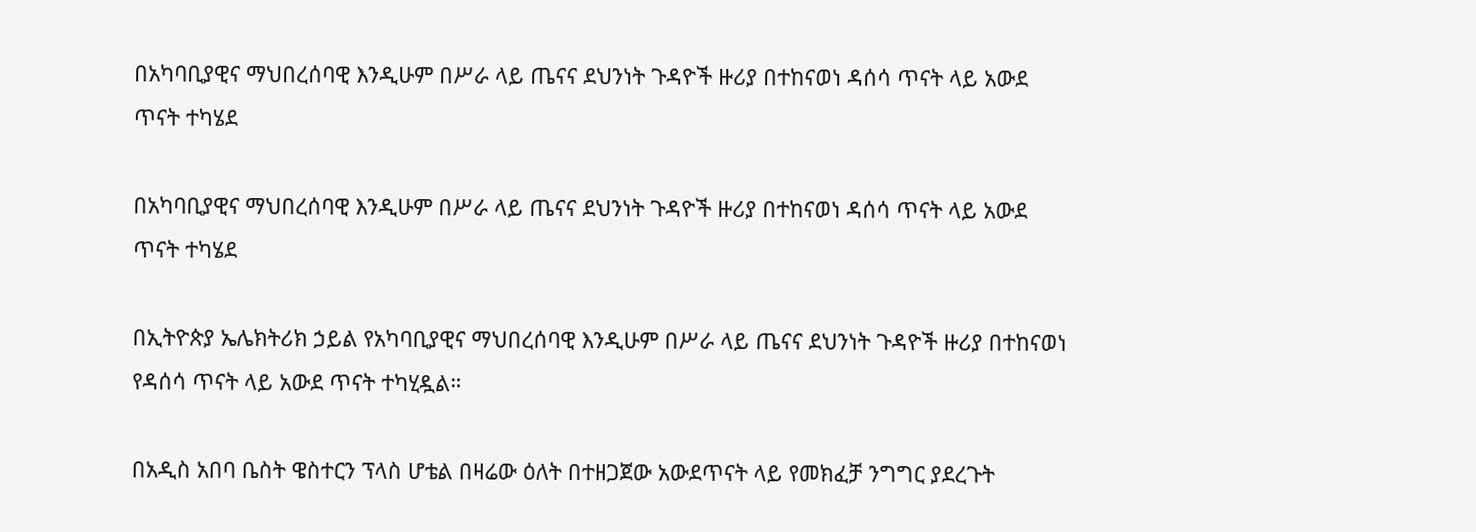በአካባቢያዊና ማህበረሰባዊ እንዲሁም በሥራ ላይ ጤናና ደህንነት ጉዳዮች ዙሪያ በተከናወነ ዳሰሳ ጥናት ላይ አውደ ጥናት ተካሄደ

በአካባቢያዊና ማህበረሰባዊ እንዲሁም በሥራ ላይ ጤናና ደህንነት ጉዳዮች ዙሪያ በተከናወነ ዳሰሳ ጥናት ላይ አውደ ጥናት ተካሄደ

በኢትዮጵያ ኤሌክትሪክ ኃይል የአካባቢያዊና ማህበረሰባዊ እንዲሁም በሥራ ላይ ጤናና ደህንነት ጉዳዮች ዙሪያ በተከናወነ የዳሰሳ ጥናት ላይ አውደ ጥናት ተካሂዷል።

በአዲስ አበባ ቤስት ዌስተርን ፕላስ ሆቴል በዛሬው ዕለት በተዘጋጀው አውደጥናት ላይ የመክፈቻ ንግግር ያደረጉት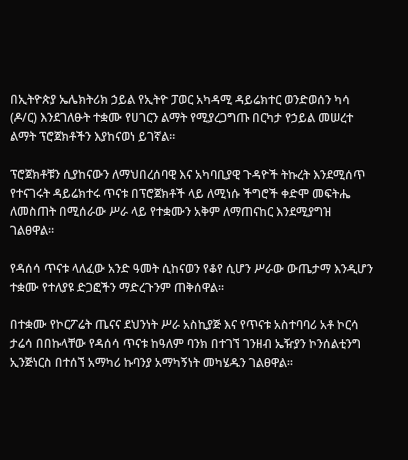በኢትዮጵያ ኤሌክትሪክ ኃይል የኢትዮ ፓወር አካዳሚ ዳይሬክተር ወንድወሰን ካሳ (ዶ/ር) እንደገለፁት ተቋሙ የሀገርን ልማት የሚያረጋግጡ በርካታ የኃይል መሠረተ ልማት ፕሮጀክቶችን እያከናወነ ይገኛል።

ፕሮጀክቶቹን ሲያከናውን ለማህበረሰባዊ እና አካባቢያዊ ጉዳዮች ትኩረት እንደሚሰጥ የተናገሩት ዳይሬክተሩ ጥናቱ በፕሮጀክቶች ላይ ለሚነሱ ችግሮች ቀድሞ መፍትሔ ለመስጠት በሚሰራው ሥራ ላይ የተቋሙን አቅም ለማጠናከር እንደሚያግዝ ገልፀዋል።

የዳሰሳ ጥናቱ ላለፈው አንድ ዓመት ሲከናወን የቆየ ሲሆን ሥራው ውጤታማ እንዲሆን ተቋሙ የተለያዩ ድጋፎችን ማድረጉንም ጠቅሰዋል።

በተቋሙ የኮርፖሬት ጤናና ደህንነት ሥራ አስኪያጅ እና የጥናቱ አስተባባሪ አቶ ኮርሳ ታሬሳ በበኩላቸው የዳሰሳ ጥናቱ ከዓለም ባንክ በተገኘ ገንዘብ ኤዥያን ኮንሰልቲንግ ኢንጅነርስ በተሰኘ አማካሪ ኩባንያ አማካኝነት መካሄዱን ገልፀዋል።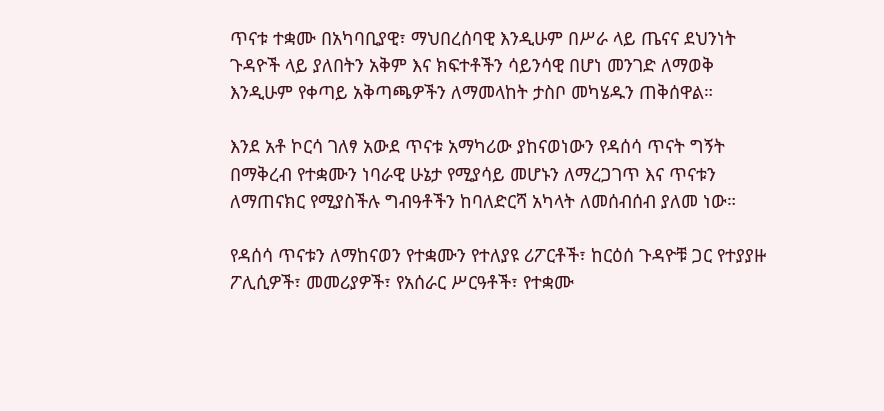ጥናቱ ተቋሙ በአካባቢያዊ፣ ማህበረሰባዊ እንዲሁም በሥራ ላይ ጤናና ደህንነት ጉዳዮች ላይ ያለበትን አቅም እና ክፍተቶችን ሳይንሳዊ በሆነ መንገድ ለማወቅ እንዲሁም የቀጣይ አቅጣጫዎችን ለማመላከት ታስቦ መካሄዱን ጠቅሰዋል።

እንደ አቶ ኮርሳ ገለፃ አውደ ጥናቱ አማካሪው ያከናወነውን የዳሰሳ ጥናት ግኝት በማቅረብ የተቋሙን ነባራዊ ሁኔታ የሚያሳይ መሆኑን ለማረጋገጥ እና ጥናቱን ለማጠናክር የሚያስችሉ ግብዓቶችን ከባለድርሻ አካላት ለመሰብሰብ ያለመ ነው።

የዳሰሳ ጥናቱን ለማከናወን የተቋሙን የተለያዩ ሪፖርቶች፣ ከርዕሰ ጉዳዮቹ ጋር የተያያዙ ፖሊሲዎች፣ መመሪያዎች፣ የአሰራር ሥርዓቶች፣ የተቋሙ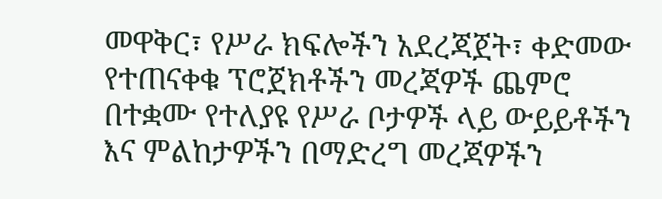መዋቅር፣ የሥራ ክፍሎችን አደረጃጀት፣ ቀድመው የተጠናቀቁ ፕሮጀክቶችን መረጃዎች ጨምሮ በተቋሙ የተለያዩ የሥራ ቦታዎች ላይ ውይይቶችን እና ምልከታዎችን በማድረግ መረጃዎችን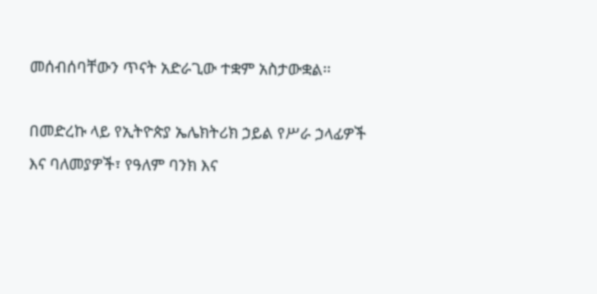መሰብሰባቸውን ጥናት አድራጊው ተቋም አስታውቋል፡፡

በመድረኩ ላይ የኢትዮጵያ ኤሌክትሪክ ኃይል የሥራ ኃላፊዎች እና ባለመያዎች፣ የዓለም ባንክ እና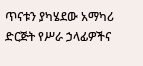ጥናቱን ያካሄደው አማካሪ ድርጅት የሥራ ኃላፊዎችና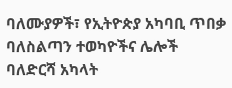ባለሙያዎች፣ የኢትዮጵያ አካባቢ ጥበቃ ባለስልጣን ተወካዮችና ሌሎች ባለድርሻ አካላት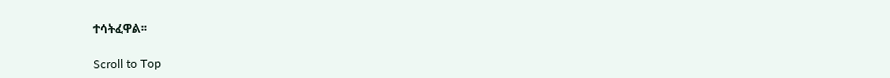ተሳትፈዋል፡፡

Scroll to Top